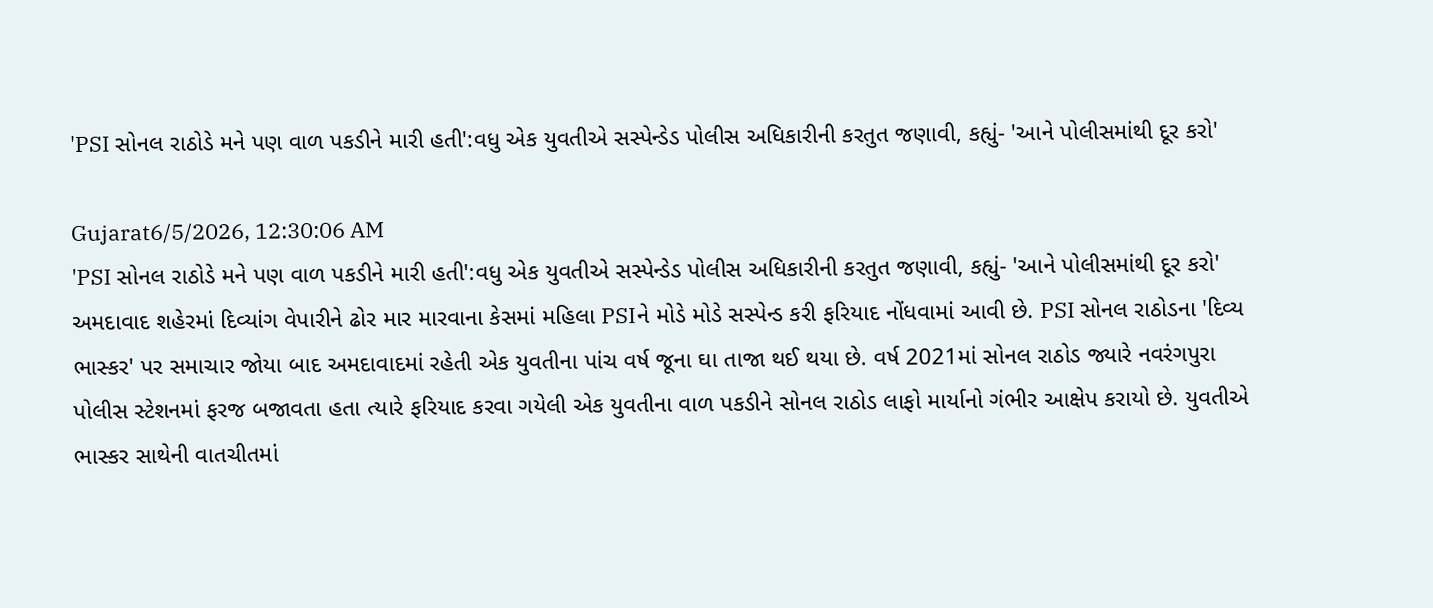'PSI સોનલ રાઠોડે મને પણ વાળ પકડીને મારી હતી':વધુ એક યુવતીએ સસ્પેન્ડેડ પોલીસ અધિકારીની કરતુત જણાવી, કહ્યું- 'આને પોલીસમાંથી દૂર કરો'

Gujarat6/5/2026, 12:30:06 AM
'PSI સોનલ રાઠોડે મને પણ વાળ પકડીને મારી હતી':વધુ એક યુવતીએ સસ્પેન્ડેડ પોલીસ અધિકારીની કરતુત જણાવી, કહ્યું- 'આને પોલીસમાંથી દૂર કરો'
અમદાવાદ શહેરમાં દિવ્યાંગ વેપારીને ઢોર માર મારવાના કેસમાં મહિલા PSIને મોડે મોડે સસ્પેન્ડ કરી ફરિયાદ નોંધવામાં આવી છે. PSI સોનલ રાઠોડના 'દિવ્ય ભાસ્કર' પર સમાચાર જોયા બાદ અમદાવાદમાં રહેતી એક યુવતીના પાંચ વર્ષ જૂના ઘા તાજા થઈ થયા છે. વર્ષ 2021માં સોનલ રાઠોડ જ્યારે નવરંગપુરા પોલીસ સ્ટેશનમાં ફરજ બજાવતા હતા ત્યારે ફરિયાદ કરવા ગયેલી એક યુવતીના વાળ પકડીને સોનલ રાઠોડ લાફો માર્યાનો ગંભીર આક્ષેપ કરાયો છે. યુવતીએ ભાસ્કર સાથેની વાતચીતમાં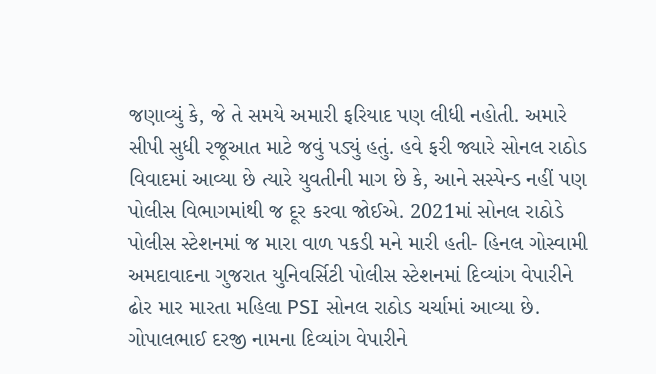જણાવ્યું કે, જે તે સમયે અમારી ફરિયાદ પણ લીધી નહોતી. અમારે સીપી સુધી રજૂઆત માટે જવું પડ્યું હતું. હવે ફરી જ્યારે સોનલ રાઠોડ વિવાદમાં આવ્યા છે ત્યારે યુવતીની માગ છે કે, આને સસ્પેન્ડ નહીં પણ પોલીસ વિભાગમાંથી જ દૂર કરવા જોઈએ. 2021માં સોનલ રાઠોડે પોલીસ સ્ટેશનમાં જ મારા વાળ પકડી મને મારી હતી- હિનલ ગોસ્વામી અમદાવાદના ગુજરાત યુનિવર્સિટી પોલીસ સ્ટેશનમાં દિવ્યાંગ વેપારીને ઢોર માર મારતા મહિલા PSI સોનલ રાઠોડ ચર્ચામાં આવ્યા છે. ગોપાલભાઈ દરજી નામના દિવ્યાંગ વેપારીને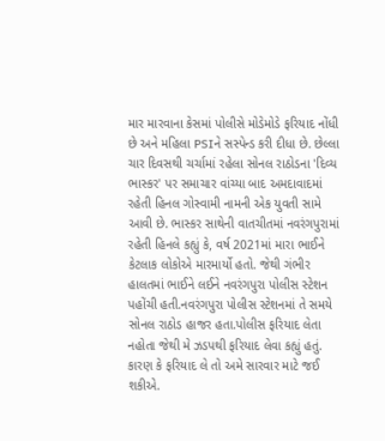માર મારવાના કેસમાં પોલીસે મોડેમોડે ફરિયાદ નોંધી છે અને મહિલા PSIને સસ્પેન્ડ કરી દીધા છે. છેલ્લા ચાર દિવસથી ચર્ચામાં રહેલા સોનલ રાઠોડના 'દિવ્ય ભાસ્કર' પર સમાચાર વાંચ્યા બાદ અમદાવાદમાં રહેતી હિનલ ગોસ્વામી નામની એક યુવતી સામે આવી છે. ભાસ્કર સાથેની વાતચીતમાં નવરંગપુરામાં રહેતી હિનલે કહ્યું કે, વર્ષ 2021માં મારા ભાઈને કેટલાક લોકોએ મારમાર્યો હતો. જેથી ગંભીર હાલતમાં ભાઈને લઈને નવરંગપુરા પોલીસ સ્ટેશન પહોંચી હતી.નવરંગપુરા પોલીસ સ્ટેશનમાં તે સમયે સોનલ રાઠોડ હાજર હતા.પોલીસ ફરિયાદ લેતા નહોતા જેથી મે ઝડપથી ફરિયાદ લેવા કહ્યું હતું. કારણ કે ફરિયાદ લે તો અમે સારવાર માટે જઈ શકીએ.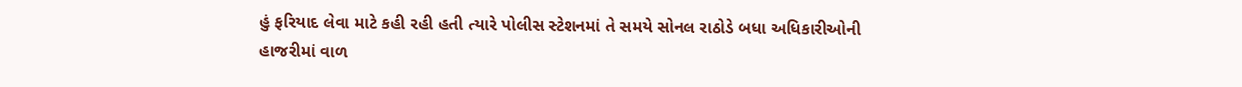હું ફરિયાદ લેવા માટે કહી રહી હતી ત્યારે પોલીસ સ્ટેશનમાં તે સમયે સોનલ રાઠોડે બધા અધિકારીઓની હાજરીમાં વાળ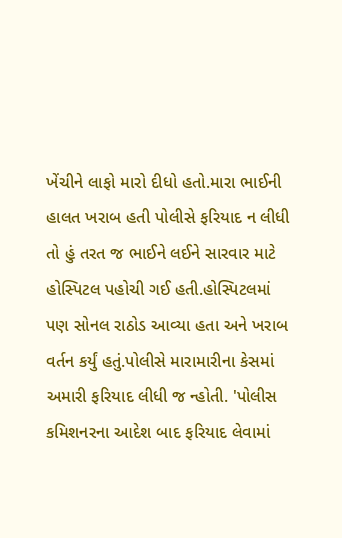ખેંચીને લાફો મારો દીધો હતો.મારા ભાઈની હાલત ખરાબ હતી પોલીસે ફરિયાદ ન લીધી તો હું તરત જ ભાઈને લઈને સારવાર માટે હોસ્પિટલ પહોચી ગઈ હતી.હોસ્પિટલમાં પણ સોનલ રાઠોડ આવ્યા હતા અને ખરાબ વર્તન કર્યું હતું.પોલીસે મારામારીના કેસમાં અમારી ફરિયાદ લીધી જ ન્હોતી. 'પોલીસ કમિશનરના આદેશ બાદ ફરિયાદ લેવામાં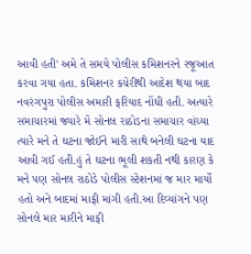આવી હતી' અમે તે સમયે પોલીસ કમિશનરને રજૂઆત કરવા ગયા હતા. કમિશનર કચેરીથી આદેશ થયા બાદ નવરંગપુરા પોલીસ અમારી ફરિયાદ નોંધી હતી. અત્યારે સમાચારમાં જ્યારે મેં સોનલ રાઠોડના સમાચાર વાંચ્યા ત્યારે મને તે ઘટના જોઈને મારી સાથે બનેલી ઘટના યાદ આવી ગઈ હતી.હું તે ઘટના ભૂલી શકતી નથી કારણ કે મને પણ સોનલ રાઠોડે પોલીસ સ્ટેશનમાં જ માર માર્યો હતો અને બાદમાં માફી માંગી હતી.આ દિવ્યાંગને પણ સોનલે માર મારીને માફી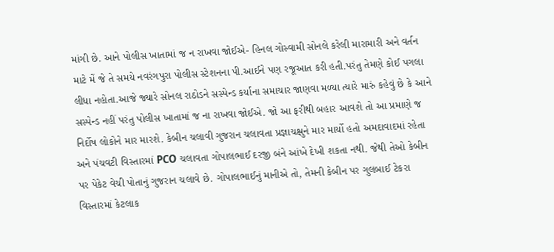માંગી છે. આને પોલીસ ખાતામાં જ ન રાખવા જોઈએ- હિનલ ગોસ્વામી સોનલે કરેલી મારામારી અને વર્તન માટે મેં જે તે સમયે નવરંગપુરા પોલીસ સ્ટેશનના પી.આઈને પણ રજૂઆત કરી હતી.પરંતુ તેમણે કોઈ પગલા લીધા નહોતા.આજે જ્યારે સોનલ રાઠોડને સસ્પેન્ડ કર્યાના સમાચાર જાણવા મળ્યા ત્યારે મારું કહેવું છે કે આને સસ્પેન્ડ નહીં પરંતુ પોલીસ ખાતામાં જ ના રાખવા જોઈએ. જો આ ફરીથી બહાર આવશે તો આ પ્રમાણે જ નિર્દોષ લોકોને માર મારશે. કેબીન ચલાવી ગુજરાન ચલાવતા પ્રજ્ઞાચક્ષુને માર માર્યો હતો અમદાવાદમાં રહેતા અને પંચવટી વિસ્તારમાં PCO ચલાવતા ગોપાલભાઈ દરજી બંને આંખે દેખી શકતા નથી. જેથી તેઓ કેબીન પર પેકેટ વેચી પોતાનું ગુજરાન ચલાવે છે. ગોપાલભાઈનું માનીએ તો, તેમની કેબીન પર ગુલબાઈ ટેકરા વિસ્તારમાં કેટલાક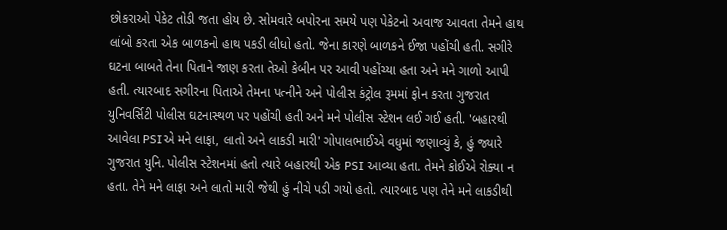છોકરાઓ પેકેટ તોડી જતા હોય છે. સોમવારે બપોરના સમયે પણ પેકેટનો અવાજ આવતા તેમને હાથ લાંબો કરતા એક બાળકનો હાથ પકડી લીધો હતો. જેના કારણે બાળકને ઈજા પહોંચી હતી. સગીરે ઘટના બાબતે તેના પિતાને જાણ કરતા તેઓ કેબીન પર આવી પહોંચ્યા હતા અને મને ગાળો આપી હતી. ત્યારબાદ સગીરના પિતાએ તેમના પત્નીને અને પોલીસ કંટ્રોલ રૂમમાં ફોન કરતા ગુજરાત યુનિવર્સિટી પોલીસ ઘટનાસ્થળ પર પહોંચી હતી અને મને પોલીસ સ્ટેશન લઈ ગઈ હતી. 'બહારથી આવેલા PSIએ મને લાફા, લાતો અને લાકડી મારી' ગોપાલભાઈએ વધુમાં જણાવ્યું કે, હું જ્યારે ગુજરાત યુનિ. પોલીસ સ્ટેશનમાં હતો ત્યારે બહારથી એક PSI આવ્યા હતા. તેમને કોઈએ રોક્યા ન હતા. તેને મને લાફા અને લાતો મારી જેથી હું નીચે પડી ગયો હતો. ત્યારબાદ પણ તેને મને લાકડીથી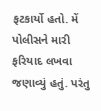ફટકાર્યો હતો. મેં પોલીસને મારી ફરિયાદ લખવા જણાવ્યું હતું. પરંતુ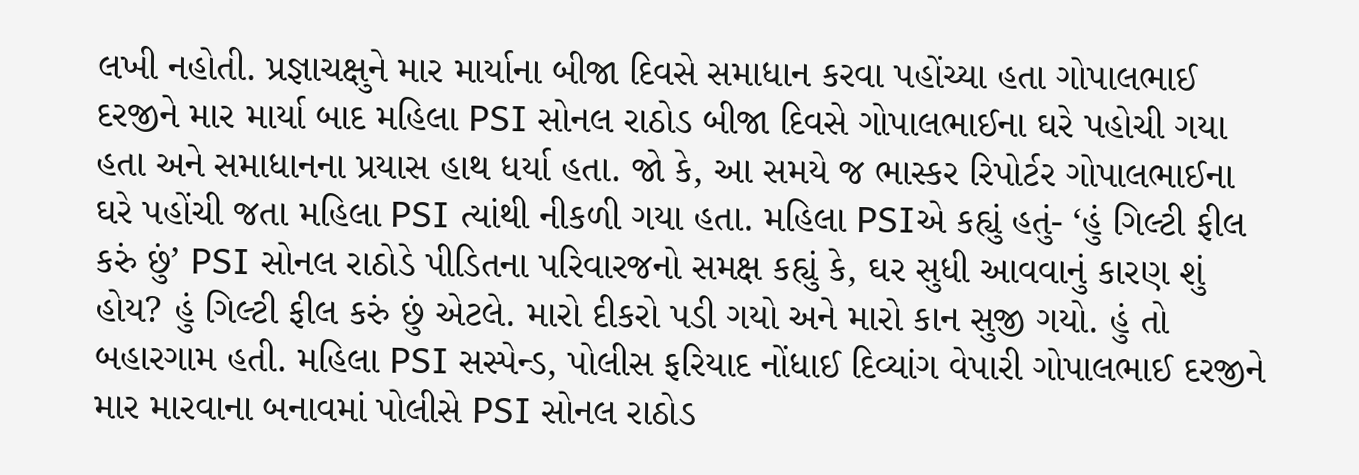લખી નહોતી. પ્રજ્ઞાચક્ષુને માર માર્યાના બીજા દિવસે સમાધાન કરવા પહોંચ્યા હતા ગોપાલભાઈ દરજીને માર માર્યા બાદ મહિલા PSI સોનલ રાઠોડ બીજા દિવસે ગોપાલભાઈના ઘરે પહોચી ગયા હતા અને સમાધાનના પ્રયાસ હાથ ધર્યા હતા. જો કે, આ સમયે જ ભાસ્કર રિપોર્ટર ગોપાલભાઈના ઘરે પહોંચી જતા મહિલા PSI ત્યાંથી નીકળી ગયા હતા. મહિલા PSIએ કહ્યું હતું- ‘હું ગિલ્ટી ફીલ કરું છું’ PSI સોનલ રાઠોડે પીડિતના પરિવારજનો સમક્ષ કહ્યું કે, ઘર સુધી આવવાનું કારણ શું હોય? હું ગિલ્ટી ફીલ કરું છું એટલે. મારો દીકરો પડી ગયો અને મારો કાન સુજી ગયો. હું તો બહારગામ હતી. મહિલા PSI સસ્પેન્ડ, પોલીસ ફરિયાદ નોંધાઈ દિવ્યાંગ વેપારી ગોપાલભાઈ દરજીને માર મારવાના બનાવમાં પોલીસે PSI સોનલ રાઠોડ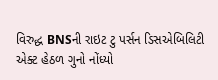વિરુદ્ધ BNSની રાઇટ ટુ પર્સન ડિસએબિલિટી એક્ટ હેઠળ ગુનો નોંધ્યો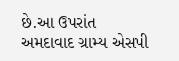છે.આ ઉપરાંત અમદાવાદ ગ્રામ્ય એસપી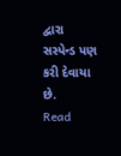દ્વારા સસ્પેન્ડ પણ કરી દેવાયા છે.
Read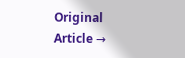Original Article →